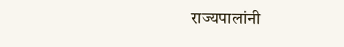राज्यपालांनी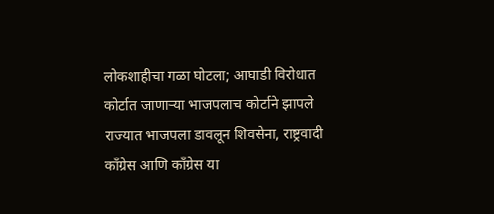लोकशाहीचा गळा घोटला; आघाडी विरोधात कोर्टात जाणाऱ्या भाजपलाच कोर्टाने झापले
राज्यात भाजपला डावलून शिवसेना, राष्ट्रवादी कॉंग्रेस आणि कॉंग्रेस या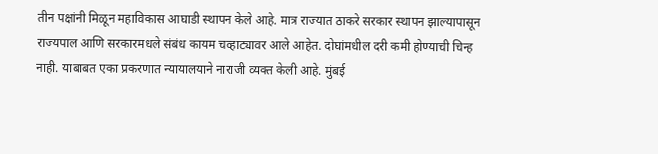तीन पक्षांनी मिळून महाविकास आघाडी स्थापन केले आहे. मात्र राज्यात ठाकरे सरकार स्थापन झाल्यापासून राज्यपाल आणि सरकारमधले संबंध कायम चव्हाट्यावर आले आहेत. दोघांमधील दरी कमी होण्याची चिन्ह नाही. याबाबत एका प्रकरणात न्यायालयाने नाराजी व्यक्त केली आहे. मुंबई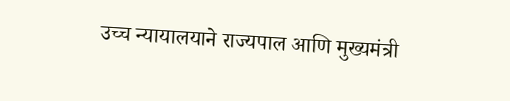उच्च न्यायालयाने राज्यपाल आणि मुख्यमंत्री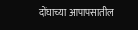दोंघाच्या आपापसातील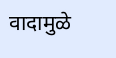वादामुळे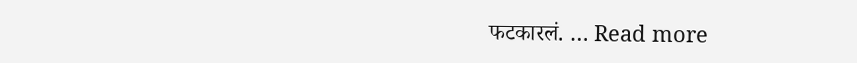फटकारलं. … Read more